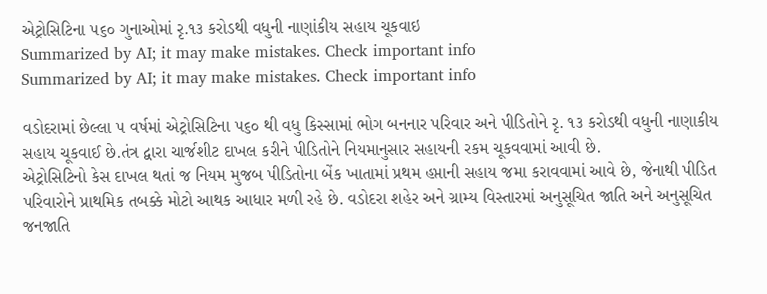એટ્રોસિટિના ૫૬૦ ગુનાઓમાં રૃ.૧૩ કરોડથી વધુની નાણાંકીય સહાય ચૂકવાઇ
Summarized by AI; it may make mistakes. Check important info
Summarized by AI; it may make mistakes. Check important info

વડોદરામાં છેલ્લા ૫ વર્ષમાં એટ્રોસિટિના ૫૬૦ થી વધુ કિસ્સામાં ભોગ બનનાર પરિવાર અને પીડિતોને રૃ. ૧૩ કરોડથી વધુની નાણાકીય સહાય ચૂકવાઈ છે.તંત્ર દ્વારા ચાર્જશીટ દાખલ કરીને પીડિતોને નિયમાનુસાર સહાયની રકમ ચૂકવવામાં આવી છે.
એટ્રોસિટિનો કેસ દાખલ થતાં જ નિયમ મુજબ પીડિતોના બેંક ખાતામાં પ્રથમ હપ્તાની સહાય જમા કરાવવામાં આવે છે, જેનાથી પીડિત પરિવારોને પ્રાથમિક તબક્કે મોટો આથક આધાર મળી રહે છે. વડોદરા શહેર અને ગ્રામ્ય વિસ્તારમાં અનુસૂચિત જાતિ અને અનુસૂચિત જનજાતિ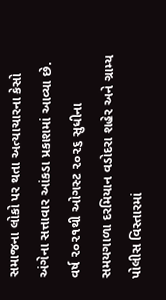સમાજના લોકો પર થતા અત્યાચારના કેસો અંગેના સત્તાવાર આંકડા પ્રકાશમાં આવ્યા છે. વર્ષ ૨૦૨૧થી ઓગસ્ટ ૨૦૨૬ સુધીના સમયગાળા દરમિયાન વડોદરા શહેર અને ગ્રામ્ય પોલીસ વિસ્તારમાં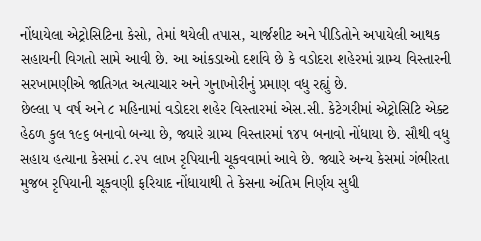નોંધાયેલા એટ્રોસિટિના કેસો, તેમાં થયેલી તપાસ, ચાર્જશીટ અને પીડિતોને અપાયેલી આથક સહાયની વિગતો સામે આવી છે. આ આંકડાઓ દર્શાવે છે કે વડોદરા શહેરમાં ગ્રામ્ય વિસ્તારની સરખામણીએ જાતિગત અત્યાચાર અને ગુનાખોરીનું પ્રમાણ વધુ રહ્યું છે.
છેલ્લા ૫ વર્ષ અને ૮ મહિનામાં વડોદરા શહેર વિસ્તારમાં એસ.સી. કેટેગરીમાં એટ્રોસિટિ એક્ટ હેઠળ કુલ ૧૯૬ બનાવો બન્યા છે, જ્યારે ગ્રામ્ય વિસ્તારમાં ૧૪૫ બનાવો નોંધાયા છે. સૌથી વધુ સહાય હત્યાના કેસમાં ૮.૨૫ લાખ રૃપિયાની ચૂકવવામાં આવે છે. જ્યારે અન્ય કેસમાં ગંભીરતા મુજબ રૃપિયાની ચૂકવણી ફરિયાદ નોંધાયાથી તે કેસના અંતિમ નિર્ણય સુધી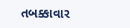તબક્કાવાર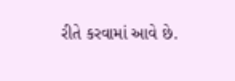રીતે કરવામાં આવે છે.